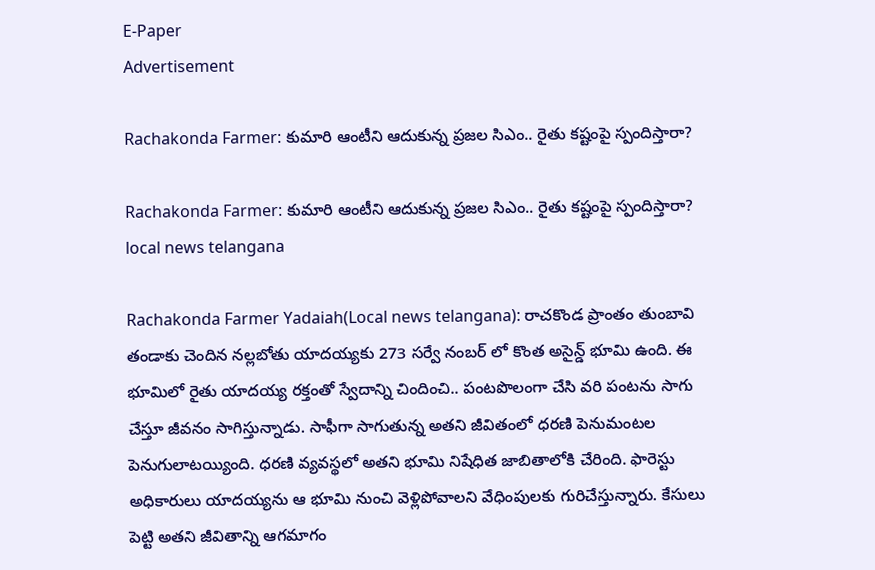E-Paper
Advertisement

Rachakonda Farmer: కుమారి ఆంటీని ఆదుకున్న ప్రజల సిఎం.. రైతు కష్టంపై స్పందిస్తారా?

Rachakonda Farmer: కుమారి ఆంటీని ఆదుకున్న ప్రజల సిఎం.. రైతు కష్టంపై స్పందిస్తారా?
local news telangana

Rachakonda Farmer Yadaiah(Local news telangana): రాచకొండ ప్రాంతం తుంబావి తండాకు చెందిన నల్లబోతు యాదయ్యకు 273 సర్వే నంబర్ లో కొంత అసైన్డ్ భూమి ఉంది. ఈ భూమిలో రైతు యాదయ్య రక్తంతో స్వేదాన్ని చిందించి.. పంటపొలంగా చేసి వరి పంటను సాగు చేస్తూ జీవనం సాగిస్తున్నాడు. సాఫీగా సాగుతున్న అతని జీవితంలో ధరణి పెనుమంటల పెనుగులాటయ్యింది. ధరణి వ్యవస్థలో అతని భూమి నిషేధిత జాబితాలోకి చేరింది. ఫారెస్టు అధికారులు యాదయ్యను ఆ భూమి నుంచి వెళ్లిపోవాలని వేధింపులకు గురిచేస్తున్నారు. కేసులు పెట్టి అతని జీవితాన్ని ఆగమాగం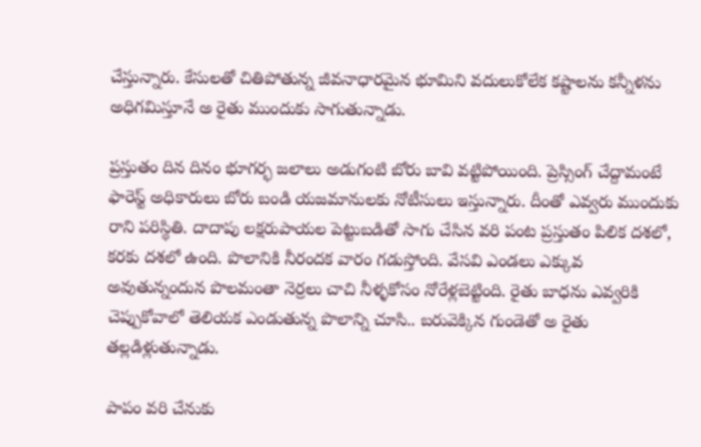చేస్తున్నారు. కేసులతో చితిపోతున్న జీవనాధారమైన భూమిని వదులుకోలేక కష్టాలను కన్నీళను అధిగమిస్తూనే అ రైతు ముందుకు సాగుతున్నాడు.

ప్రస్తుతం దిన దినం భూగర్భ జలాలు అడుగంటి బోరు బావి వట్టిపోయింది. ప్రెస్సింగ్ చేద్దామంటే ఫారెస్ట్ అధికారులు బోరు బండి యజమానులకు నోటీసులు ఇస్తున్నారు. దీంతో ఎవ్వరు ముందుకు రాని పరిస్థితి. దాదాపు లక్షరుపాయల పెట్టుబడితో సాగు చేసిన వరి పంట ప్రస్తుతం పిలిక దశలో, కరకు దశలో ఉంది. పొలానికి నీరందక వారం గడుస్తోంది. వేసవి ఎండలు ఎక్కువ అవుతున్నందున పొలమంతా నెర్రలు చాచి నీళ్ళకోసం నోరేళ్లబెట్టింది. రైతు బాధను ఎవ్వరికి చెప్పుకోవాలో తెలియక ఎండుతున్న పొలాన్ని చూసి.. బరువెక్కిన గుండెతో అ రైతు తల్లడిళ్లుతున్నాడు.

పాపం వరి చేనుకు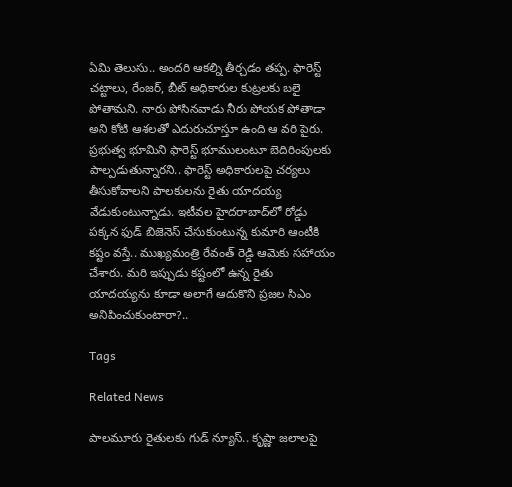ఏమి తెలుసు.. అందరి ఆకల్ని తీర్చడం తప్ప. ఫారెస్ట్ చట్టాలు, రేంజర్, బీట్ అధికారుల కుట్రలకు బలై పోతామని. నారు పోసినవాడు నీరు పోయక పోతాడా అని కోటి ఆశలతో ఎదురుచూస్తూ ఉంది ఆ వరి పైరు. ప్రభుత్వ భూమిని ఫారెస్ట్ భూములంటూ బెదిరింపులకు పాల్పడుతున్నారని.. ఫారెస్ట్ అధికారులపై చర్యలు తీసుకోవాలని పాలకులను రైతు యాదయ్య వేడుకుంటున్నాడు. ఇటీవల హైదరాబాద్‌లో రోడ్డు పక్కన ఫుడ్ బిజెనెస్ చేసుకుంటున్న కుమారి ఆంటీకి కష్టం వస్తే.. ముఖ్యమంత్రి రేవంత్ రెడ్డి ఆమెకు సహాయం చేశారు. మరి ఇప్పుడు కష్టంలో ఉన్న రైతు యాదయ్యను కూడా అలాగే ఆదుకొని ప్రజల సిఎం అనిపించుకుంటారా?..

Tags

Related News

పాలమూరు రైతులకు గుడ్ న్యూస్.. కృష్ణా జలాలపై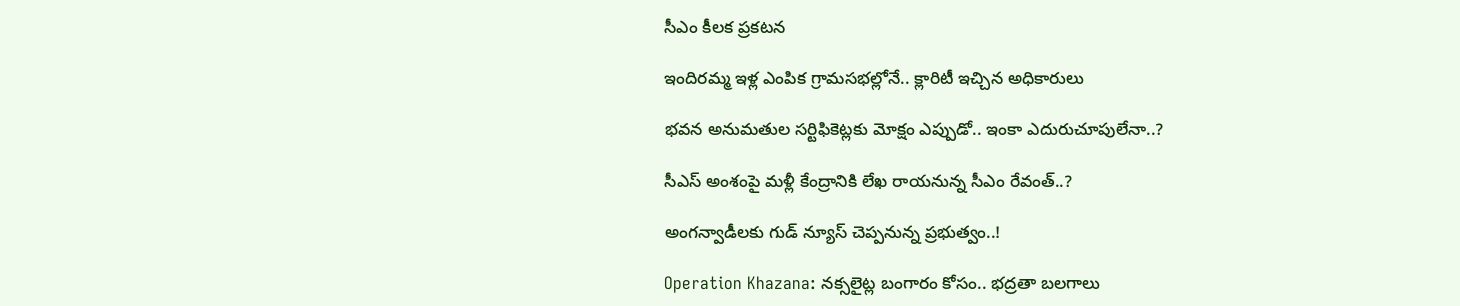సీఎం కీలక ప్రకటన

ఇందిరమ్మ ఇళ్ల ఎంపిక గ్రామసభల్లోనే.. క్లారిటీ ఇచ్చిన అధికారులు

భవన అనుమతుల సర్టిఫికెట్లకు మోక్షం ఎప్పుడో.. ఇంకా ఎదురుచూపులేనా..?

సీఎస్ అంశంపై మళ్లీ కేంద్రానికి లేఖ రాయనున్న సీఎం రేవంత్..?

అంగన్వాడీలకు గుడ్ న్యూస్ చెప్పనున్న ప్రభుత్వం..!

Operation Khazana: నక్సలైట్ల బంగారం కోసం.. భద్రతా బలగాలు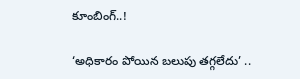కూంబింగ్..!

‘అధికారం పోయిన బలుపు తగ్గలేదు’ ..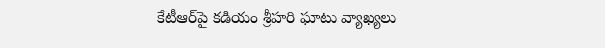కేటీఆర్‌పై కడియం శ్రీహరి ఘాటు వ్యాఖ్యలు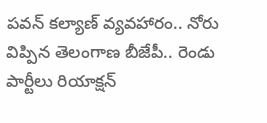పవన్ కల్యాణ్ వ్యవహారం.. నోరు విప్పిన తెలంగాణ బీజేపీ.. రెండు పార్టీలు రియాక్షన్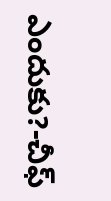ఎందుకు?-చీఫ్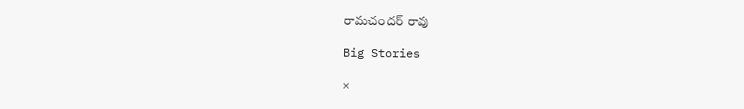రామచందర్ రావు

Big Stories

×